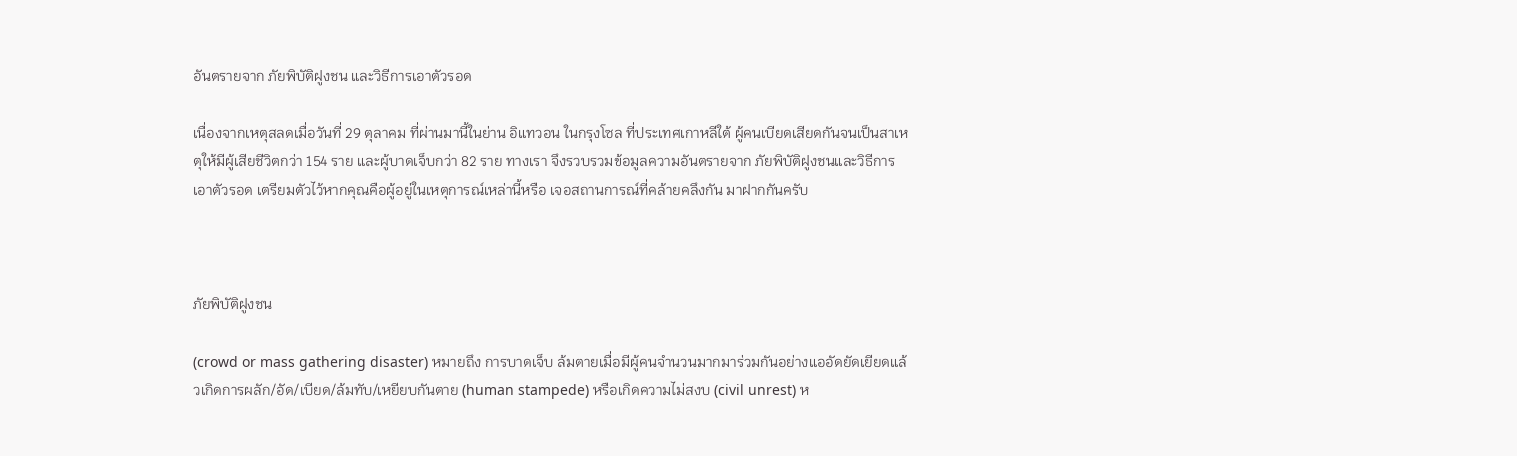อันตรายจาก ภัยพิบัติฝูงชน และวิธีการเอาตัวรอด

เนื่องจากเหตุสลดเมื่อวันที่ 29 ตุลาคม ที่ผ่านมานี้ในย่าน อิแทวอน ในกรุงโซล ที่ประเทศเกาหลีใต้ ผู้คนเบียดเสียดกันจนเป็นสาเหตุให้มีผู้เสียชีวิตกว่า 154 ราย และผู้บาดเจ็บกว่า 82 ราย ทางเรา จึงรวบรวมข้อมูลความอันตรายจาก ภัยพิบัติฝูงชนและวิธีการเอาตัวรอด เตรียมตัวไว้หากคุณคือผู้อยู่ในเหตุการณ์เหล่านี้หรือ เจอสถานการณ์ที่คล้ายคลึงกัน มาฝากกันครับ



ภัยพิบัติฝูงชน

(crowd or mass gathering disaster) หมายถึง การบาดเจ็บ ล้มตายเมื่อมีผู้คนจำนวนมากมาร่วมกันอย่างแออัดยัดเยียดแล้วเกิดการผลัก/อัด/เบียด/ล้มทับ/เหยียบกันตาย (human stampede) หรือเกิดความไม่สงบ (civil unrest) ห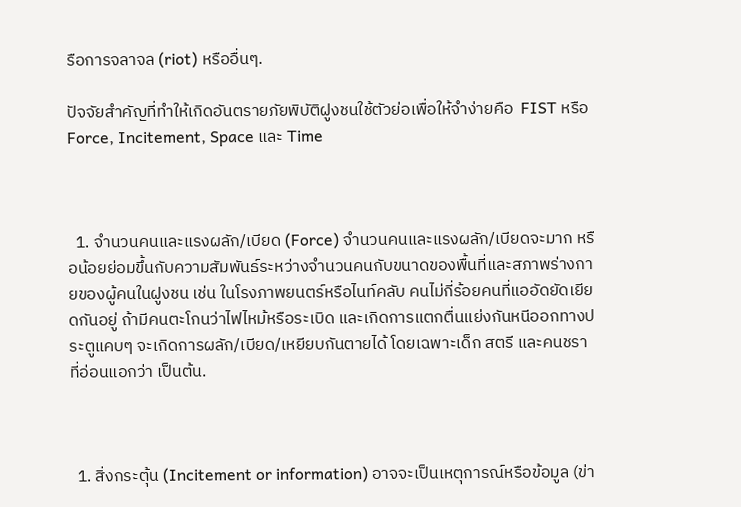รือการจลาจล (riot) หรืออื่นๆ.

ปัจจัยสำคัญที่ทำให้เกิดอันตรายภัยพิบัติฝูงชนใช้ตัวย่อเพื่อให้จำง่ายคือ  FIST หรือ Force, Incitement, Space และ Time



  1. จำนวนคนและแรงผลัก/เบียด (Force) จำนวนคนและแรงผลัก/เบียดจะมาก หรือน้อยย่อมขึ้นกับความสัมพันธ์ระหว่างจำนวนคนกับขนาดของพื้นที่และสภาพร่างกายของผู้คนในฝูงชน เช่น ในโรงภาพยนตร์หรือไนท์คลับ คนไม่กี่ร้อยคนที่แออัดยัดเยียดกันอยู่ ถ้ามีคนตะโกนว่าไฟไหม้หรือระเบิด และเกิดการแตกตื่นแย่งกันหนีออกทางประตูแคบๆ จะเกิดการผลัก/เบียด/เหยียบกันตายได้ โดยเฉพาะเด็ก สตรี และคนชราที่อ่อนแอกว่า เป็นต้น.



  1. สิ่งกระตุ้น (Incitement or information) อาจจะเป็นเหตุการณ์หรือข้อมูล (ข่า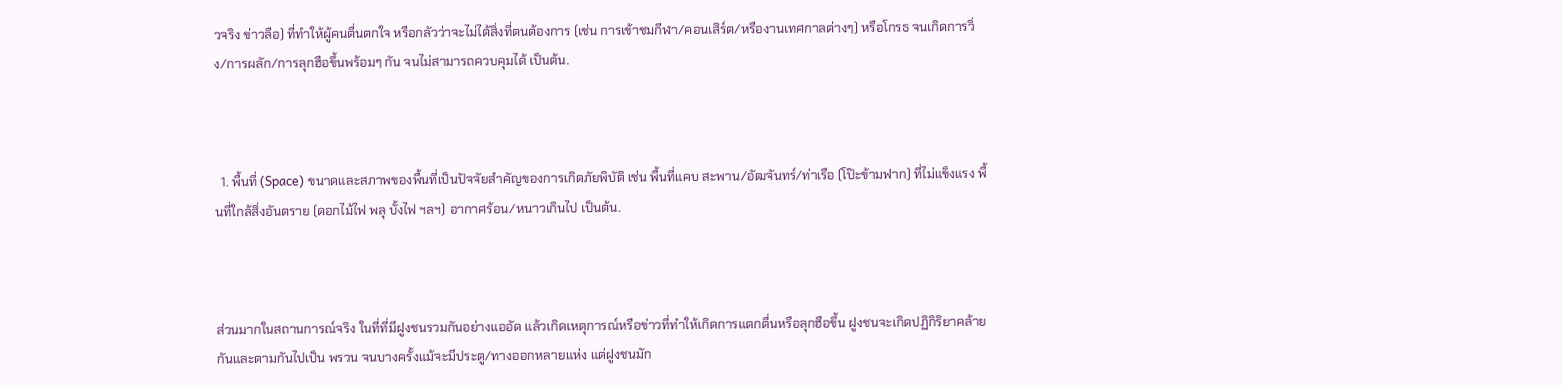วจริง ข่าวลือ) ที่ทำให้ผู้คนตื่นตกใจ หรือกลัวว่าจะไม่ได้สิ่งที่ตนต้องการ (เช่น การเข้าชมกีฬา/คอนเสิร์ต/หรืองานเทศกาลต่างๆ) หรือโกรธ จนเกิดการวิ่ง/การผลัก/การลุกฮือขึ้นพร้อมๆ กัน จนไม่สามารถควบคุมได้ เป็นต้น.



  1. พื้นที่ (Space) ขนาดและสภาพของพื้นที่เป็นปัจจัยสำคัญของการเกิดภัยพิบัติ เช่น พื้นที่แคบ สะพาน/อัฒจันทร์/ท่าเรือ (โป๊ะข้ามฟาก) ที่ไม่แข็งแรง พื้นที่ใกล้สิ่งอันตราย (ดอกไม้ไฟ พลุ บั้งไฟ ฯลฯ) อากาศร้อน/หนาวเกินไป เป็นต้น.



ส่วนมากในสถานการณ์จริง ในที่ที่มีฝูงชนรวมกันอย่างแออัด แล้วเกิดเหตุการณ์หรือข่าวที่ทำให้เกิดการแตกตื่นหรือลุกฮือขึ้น ฝูงชนจะเกิดปฏิกิริยาคล้ายกันและตามกันไปเป็น พรวน จนบางครั้งแม้จะมีประตู/ทางออกหลายแห่ง แต่ฝูงชนมัก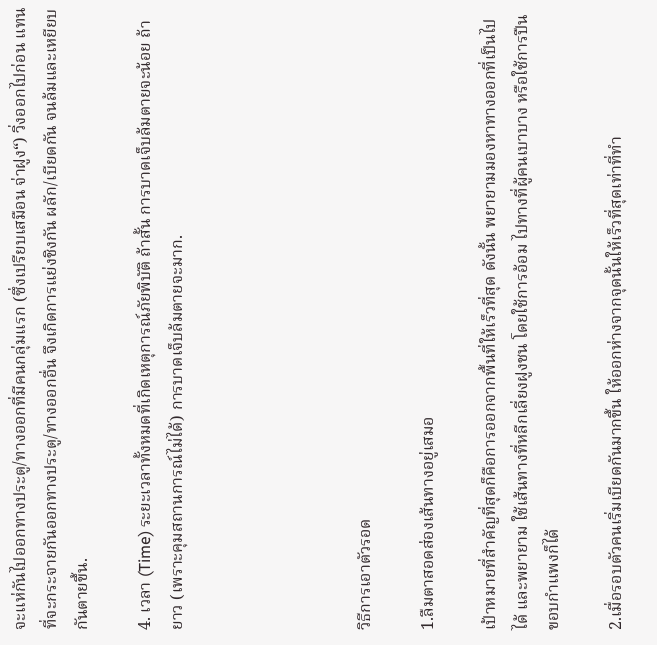จะแห่กันไปออกทางประตู/ทางออกที่มีคนกลุ่มแรก (ซึ่งเปรียบเสมือน จ่าฝูง“) วิ่งออกไปก่อน แทนที่จะกระจายกันออกทางประตู/ทางออกอื่น จึงเกิดการแย่งชิงกัน ผลัก/เบียดกัน จนล้มและเหยียบกันตายขึ้น.

4. เวลา (Time) ระยะเวลาทั้งหมดที่เกิดเหตุการณ์ภัยพิบัติ ถ้าสั้น การบาดเจ็บล้มตายจะน้อย ถ้ายาว (เพราะคุมสถานการณ์ไม่ได้) การบาดเจ็บล้มตายจะมาก.





วิธีการเอาตัวรอด

1.ลืมตาสอดส่องเส้นทางอยู่เสมอ

เป้าหมายที่สำคัญที่สุดก็คือการออกจากพื้นที่ให้เร็วที่สุด ดังนั้น พยายามมองหาทางออกที่เป็นไปได้ และพยายาม ใช้เส้นทางที่หลีกเลี่ยงฝูงชน โดยใช้การอ้อม ไปทางที่ผู้คนเบาบาง หรือใช้การปืนขอบกำแพงก็ได้

2.เมื่อรอบตัวคนเริ่มเบียดกันมากขึ้น ให้ออกห่างจากจุดนั้นให้เร็วที่สุดเท่าที่ทำ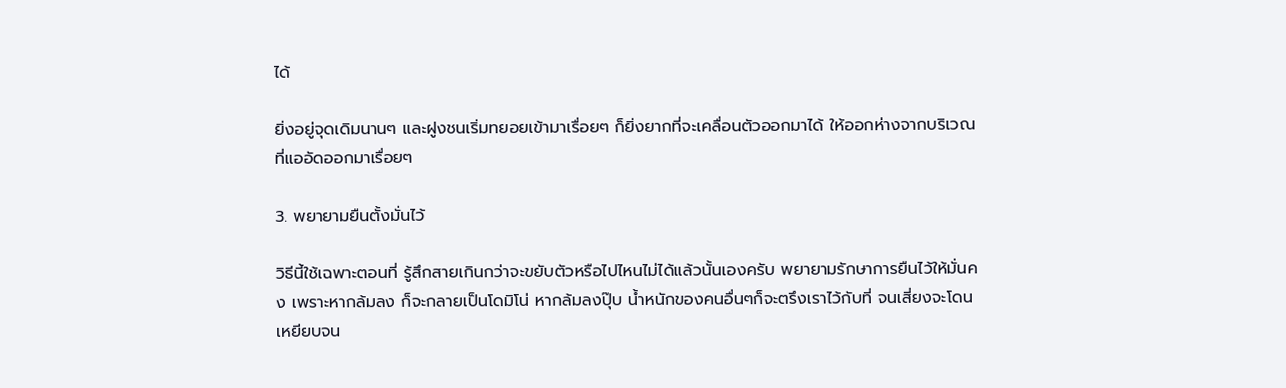ได้

ยิ่งอยู่จุดเดิมนานๆ และฝูงชนเริ่มทยอยเข้ามาเรื่อยๆ ก็ยิ่งยากที่จะเคลื่อนตัวออกมาได้ ให้ออกห่างจากบริเวณที่แออัดออกมาเรื่อยๆ

3. พยายามยืนตั้งมั่นไว้

วิธีนี้ใช้เฉพาะตอนที่ รู้สึกสายเกินกว่าจะขยับตัวหรือไปไหนไม่ได้แล้วนั้นเองครับ พยายามรักษาการยืนไว้ให้มั่นคง เพราะหากล้มลง ก็จะกลายเป็นโดมิโน่ หากล้มลงปุ๊บ น้ำหนักของคนอื่นๆก็จะตรึงเราไว้กับที่ จนเสี่ยงจะโดนเหยียบจน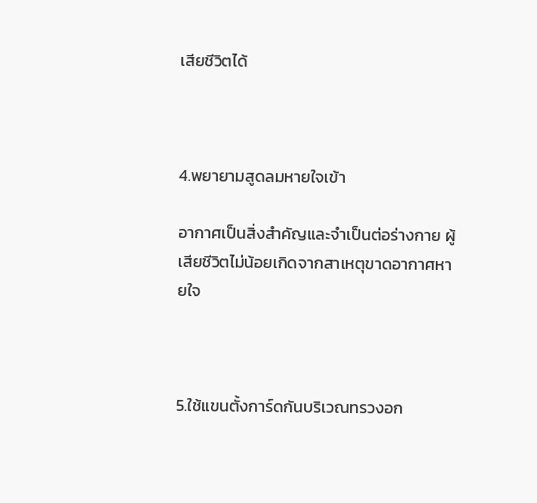เสียชีวิตได้



4.พยายามสูดลมหายใจเข้า

อากาศเป็นสิ่งสำคัญและจำเป็นต่อร่างกาย ผู้เสียชีวิตไม่น้อยเกิดจากสาเหตุขาดอากาศหายใจ



5.ใช้แขนตั้งการ์ดกันบริเวณทรวงอก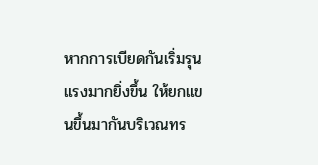หากการเบียดกันเริ่มรุนแรงมากยิ่งขึ้น ให้ยกแขนขึ้นมากันบริเวณทร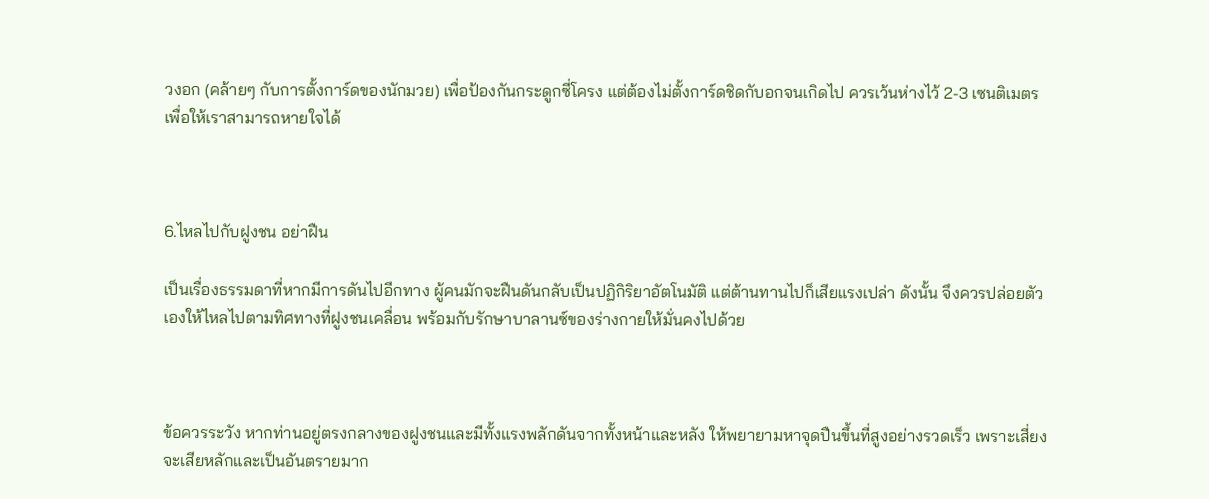วงอก (คล้ายๆ กับการตั้งการ์ดของนักมวย) เพื่อป้องกันกระดูกซี่โครง แต่ต้องไม่ตั้งการ์ดชิดกับอกจนเกิดไป ควรเว้นห่างไว้ 2-3 เซนติเมตร เพื่อให้เราสามารถหายใจได้



6.ไหลไปกับฝูงชน อย่าฝืน

เป็นเรื่องธรรมดาที่หากมีการดันไปอีกทาง ผู้คนมักจะฝืนดันกลับเป็นปฏิกิริยาอัตโนมัติ แต่ต้านทานไปก็เสียแรงเปล่า ดังนั้น จึงควรปล่อยตัวเองให้ไหลไปตามทิศทางที่ฝูงชนเคลื่อน พร้อมกับรักษาบาลานซ์ของร่างกายให้มั่นคงไปด้วย



ข้อควรระวัง หากท่านอยู่ตรงกลางของฝูงชนและมีทั้งแรงพลักดันจากทั้งหน้าและหลัง ให้พยายามหาจุดปืนขึ้นที่สูงอย่างรวดเร็ว เพราะเสี่ยงจะเสียหลักและเป็นอันตรายมาก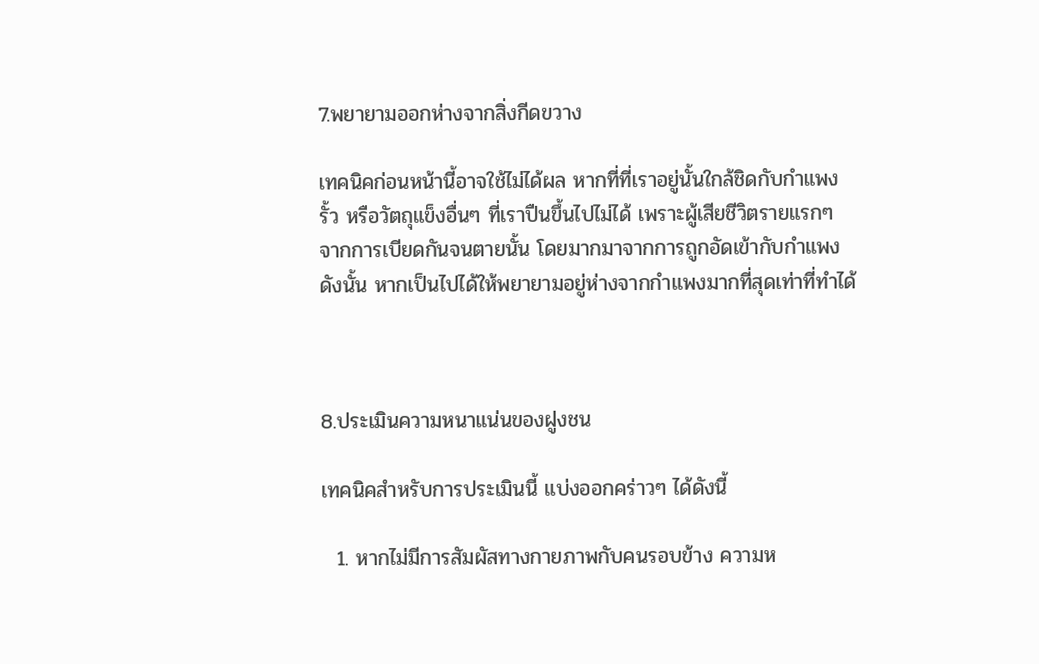7.พยายามออกห่างจากสิ่งกีดขวาง

เทคนิคก่อนหน้านี้อาจใช้ไม่ได้ผล หากที่ที่เราอยู่นั้นใกล้ชิดกับกำแพง รั้ว หรือวัตถุแข็งอื่นๆ ที่เราปืนขึ้นไปไม่ได้ เพราะผู้เสียชีวิตรายแรกๆ จากการเบียดกันจนตายนั้น โดยมากมาจากการถูกอัดเข้ากับกำแพง ดังนั้น หากเป็นไปได้ให้พยายามอยู่ห่างจากกำแพงมากที่สุดเท่าที่ทำได้



8.ประเมินความหนาแน่นของฝูงชน

เทคนิคสำหรับการประเมินนี้ แบ่งออกคร่าวๆ ได้ดังนี้

  1. หากไม่มีการสัมผัสทางกายภาพกับคนรอบข้าง ความห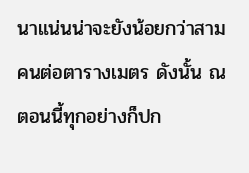นาแน่นน่าจะยังน้อยกว่าสามคนต่อตารางเมตร ดังนั้น ณ ตอนนี้ทุกอย่างก็ปก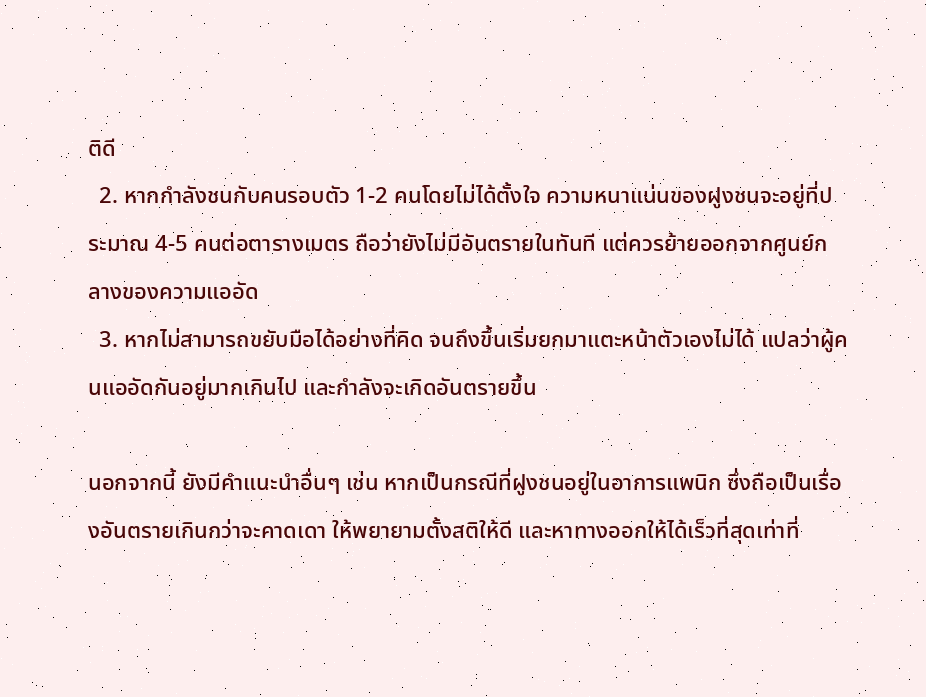ติดี
  2. หากกำลังชนกับคนรอบตัว 1-2 คนโดยไม่ได้ตั้งใจ ความหนาแน่นของฝูงชนจะอยู่ที่ประมาณ 4-5 คนต่อตารางเมตร ถือว่ายังไม่มีอันตรายในทันที แต่ควรย้ายออกจากศูนย์กลางของความแออัด
  3. หากไม่สามารถขยับมือได้อย่างที่คิด จนถึงขึ้นเริ่มยกมาแตะหน้าตัวเองไม่ได้ แปลว่าผู้คนแออัดกันอยู่มากเกินไป และกำลังจะเกิดอันตรายขึ้น

นอกจากนี้ ยังมีคำแนะนำอื่นๆ เช่น หากเป็นกรณีที่ฝูงชนอยู่ในอาการแพนิก ซึ่งถือเป็นเรื่องอันตรายเกินกว่าจะคาดเดา ให้พยายามตั้งสติให้ดี และหาทางออกให้ได้เร็วที่สุดเท่าที่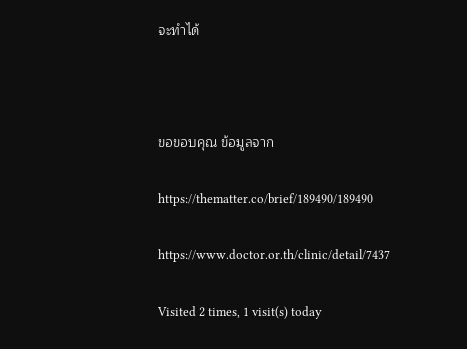จะทำได้



ขอขอบคุณ ข้อมูลจาก

https://thematter.co/brief/189490/189490

https://www.doctor.or.th/clinic/detail/7437

Visited 2 times, 1 visit(s) today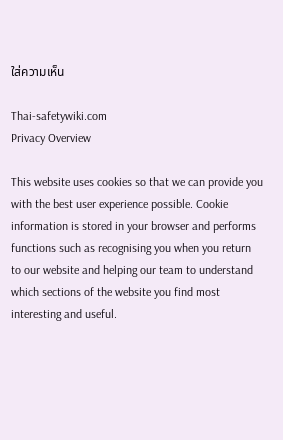ใส่ความเห็น

Thai-safetywiki.com
Privacy Overview

This website uses cookies so that we can provide you with the best user experience possible. Cookie information is stored in your browser and performs functions such as recognising you when you return to our website and helping our team to understand which sections of the website you find most interesting and useful.